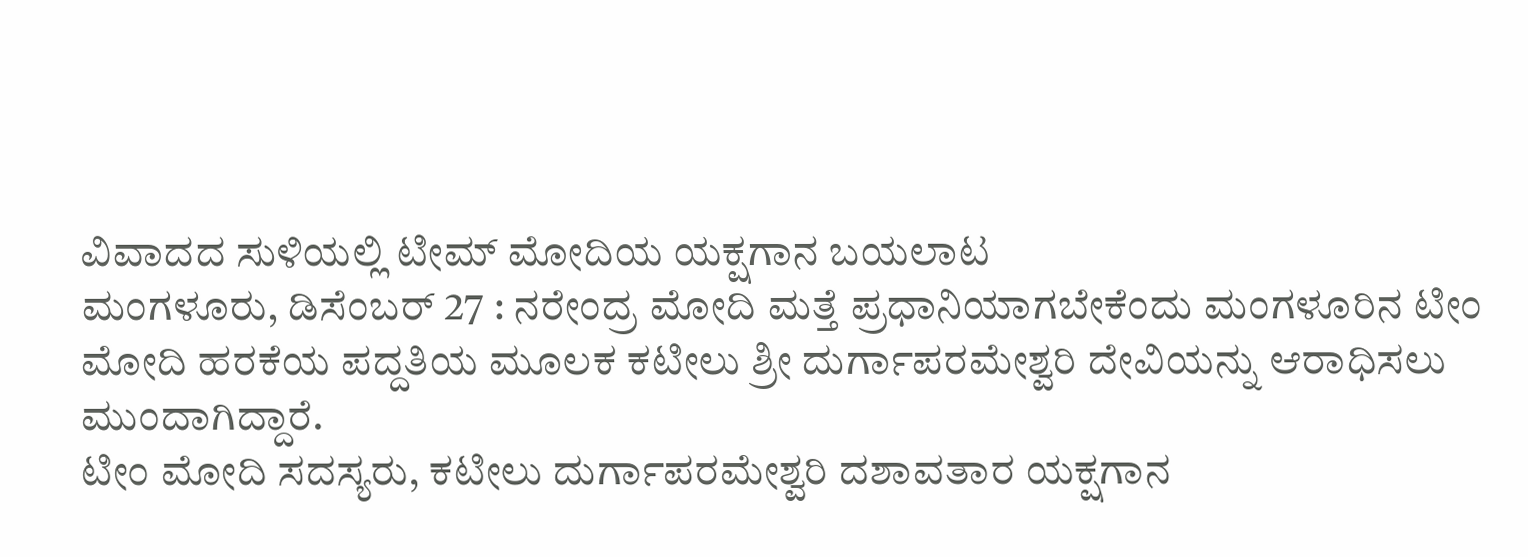ವಿವಾದದ ಸುಳಿಯಲ್ಲಿ ಟೀಮ್ ಮೋದಿಯ ಯಕ್ಷಗಾನ ಬಯಲಾಟ
ಮಂಗಳೂರು, ಡಿಸೆಂಬರ್ 27 : ನರೇಂದ್ರ ಮೋದಿ ಮತ್ತೆ ಪ್ರಧಾನಿಯಾಗಬೇಕೆಂದು ಮಂಗಳೂರಿನ ಟೀಂ ಮೋದಿ ಹರಕೆಯ ಪದ್ದತಿಯ ಮೂಲಕ ಕಟೀಲು ಶ್ರೀ ದುರ್ಗಾಪರಮೇಶ್ವರಿ ದೇವಿಯನ್ನು ಆರಾಧಿಸಲು ಮುಂದಾಗಿದ್ದಾರೆ.
ಟೀಂ ಮೋದಿ ಸದಸ್ಯರು, ಕಟೀಲು ದುರ್ಗಾಪರಮೇಶ್ವರಿ ದಶಾವತಾರ ಯಕ್ಷಗಾನ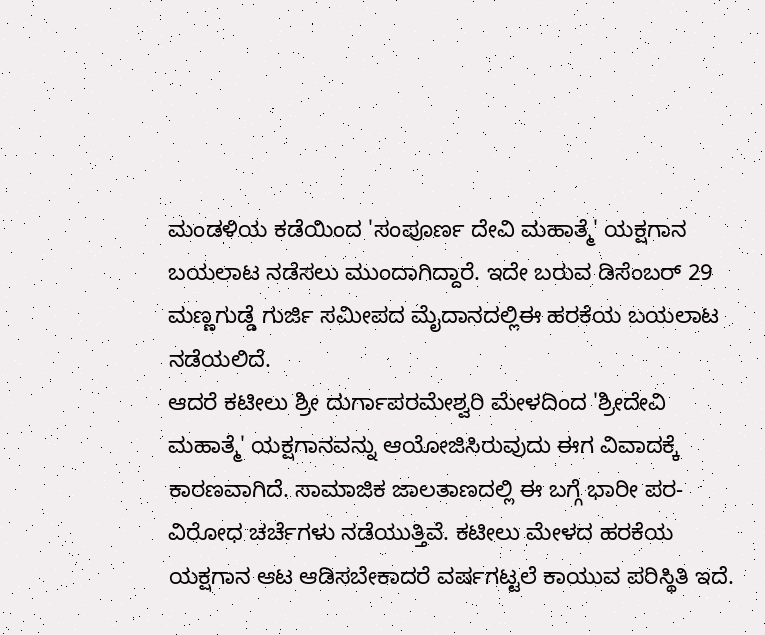ಮಂಡಳಿಯ ಕಡೆಯಿಂದ 'ಸಂಪೂರ್ಣ ದೇವಿ ಮಹಾತ್ಮೆ' ಯಕ್ಷಗಾನ ಬಯಲಾಟ ನಡೆಸಲು ಮುಂದಾಗಿದ್ದಾರೆ. ಇದೇ ಬರುವ ಡಿಸೆಂಬರ್ 29 ಮಣ್ಣಗುಡ್ಡೆ ಗುರ್ಜಿ ಸಮೀಪದ ಮೈದಾನದಲ್ಲಿಈ ಹರಕೆಯ ಬಯಲಾಟ ನಡೆಯಲಿದೆ.
ಆದರೆ ಕಟೀಲು ಶ್ರೀ ದುರ್ಗಾಪರಮೇಶ್ವರಿ ಮೇಳದಿಂದ 'ಶ್ರೀದೇವಿ ಮಹಾತ್ಮೆ' ಯಕ್ಷಗಾನವನ್ನು ಆಯೋಜಿಸಿರುವುದು ಈಗ ವಿವಾದಕ್ಕೆ ಕಾರಣವಾಗಿದೆ. ಸಾಮಾಜಿಕ ಜಾಲತಾಣದಲ್ಲಿ ಈ ಬಗ್ಗೆ ಭಾರೀ ಪರ-ವಿರೋಧ ಚರ್ಚೆಗಳು ನಡೆಯುತ್ತಿವೆ. ಕಟೀಲು ಮೇಳದ ಹರಕೆಯ ಯಕ್ಷಗಾನ ಆಟ ಆಡಿಸಬೇಕಾದರೆ ವರ್ಷಗಟ್ಟಲೆ ಕಾಯುವ ಪರಿಸ್ಥಿತಿ ಇದೆ.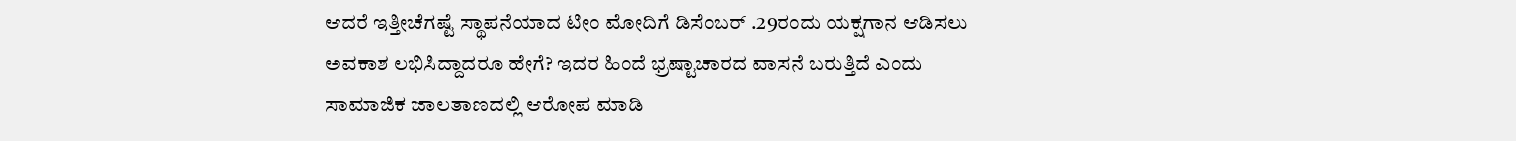ಆದರೆ ಇತ್ತೀಚೆಗಷ್ಟೆ ಸ್ಥಾಪನೆಯಾದ ಟೀಂ ಮೋದಿಗೆ ಡಿಸೆಂಬರ್ .29ರಂದು ಯಕ್ಷಗಾನ ಆಡಿಸಲು ಅವಕಾಶ ಲಭಿಸಿದ್ದಾದರೂ ಹೇಗೆ? ಇದರ ಹಿಂದೆ ಭ್ರಷ್ಟಾಚಾರದ ವಾಸನೆ ಬರುತ್ತಿದೆ ಎಂದು ಸಾಮಾಜಿಕ ಜಾಲತಾಣದಲ್ಲಿ ಆರೋಪ ಮಾಡಿ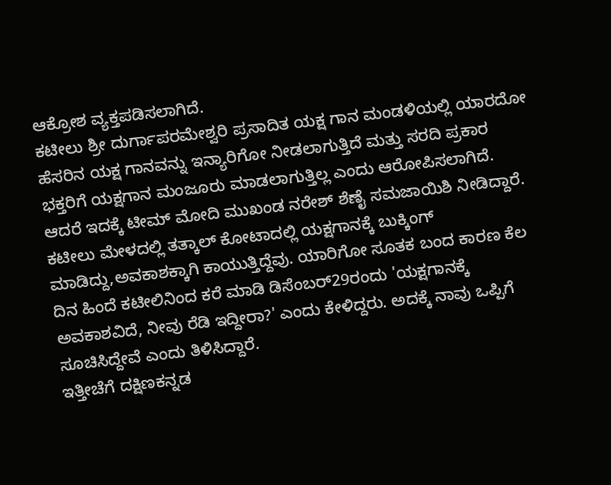ಆಕ್ರೋಶ ವ್ಯಕ್ತಪಡಿಸಲಾಗಿದೆ.
ಕಟೀಲು ಶ್ರೀ ದುರ್ಗಾಪರಮೇಶ್ವರಿ ಪ್ರಸಾದಿತ ಯಕ್ಷ ಗಾನ ಮಂಡಳಿಯಲ್ಲಿ ಯಾರದೋ ಹೆಸರಿನ ಯಕ್ಷ ಗಾನವನ್ನು ಇನ್ಯಾರಿಗೋ ನೀಡಲಾಗುತ್ತಿದೆ ಮತ್ತು ಸರದಿ ಪ್ರಕಾರ ಭಕ್ತರಿಗೆ ಯಕ್ಷಗಾನ ಮಂಜೂರು ಮಾಡಲಾಗುತ್ತಿಲ್ಲ ಎಂದು ಆರೋಪಿಸಲಾಗಿದೆ.
ಆದರೆ ಇದಕ್ಕೆ ಟೀಮ್ ಮೋದಿ ಮುಖಂಡ ನರೇಶ್ ಶೆಣೈ ಸಮಜಾಯಿಶಿ ನೀಡಿದ್ದಾರೆ. ಕಟೀಲು ಮೇಳದಲ್ಲಿ ತತ್ಕಾಲ್ ಕೋಟಾದಲ್ಲಿ ಯಕ್ಷಗಾನಕ್ಕೆ ಬುಕ್ಕಿಂಗ್ ಮಾಡಿದ್ದು,ಅವಕಾಶಕ್ಕಾಗಿ ಕಾಯುತ್ತಿದ್ದೆವು. ಯಾರಿಗೋ ಸೂತಕ ಬಂದ ಕಾರಣ ಕೆಲ ದಿನ ಹಿಂದೆ ಕಟೀಲಿನಿಂದ ಕರೆ ಮಾಡಿ ಡಿಸೆಂಬರ್29ರಂದು 'ಯಕ್ಷಗಾನಕ್ಕೆ ಅವಕಾಶವಿದೆ, ನೀವು ರೆಡಿ ಇದ್ದೀರಾ?' ಎಂದು ಕೇಳಿದ್ದರು. ಅದಕ್ಕೆ ನಾವು ಒಪ್ಪಿಗೆ ಸೂಚಿಸಿದ್ದೇವೆ ಎಂದು ತಿಳಿಸಿದ್ದಾರೆ.
ಇತ್ತೀಚೆಗೆ ದಕ್ಷಿಣಕನ್ನಡ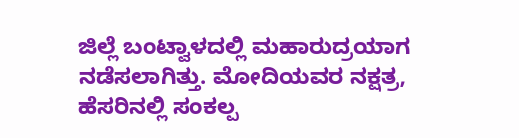ಜಿಲ್ಲೆ ಬಂಟ್ವಾಳದಲ್ಲಿ ಮಹಾರುದ್ರಯಾಗ ನಡೆಸಲಾಗಿತ್ತು. ಮೋದಿಯವರ ನಕ್ಷತ್ರ, ಹೆಸರಿನಲ್ಲಿ ಸಂಕಲ್ಪ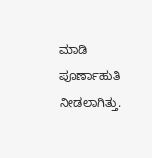ಮಾಡಿ ಪೂರ್ಣಾಹುತಿ ನೀಡಲಾಗಿತ್ತು.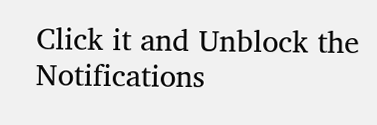Click it and Unblock the Notifications